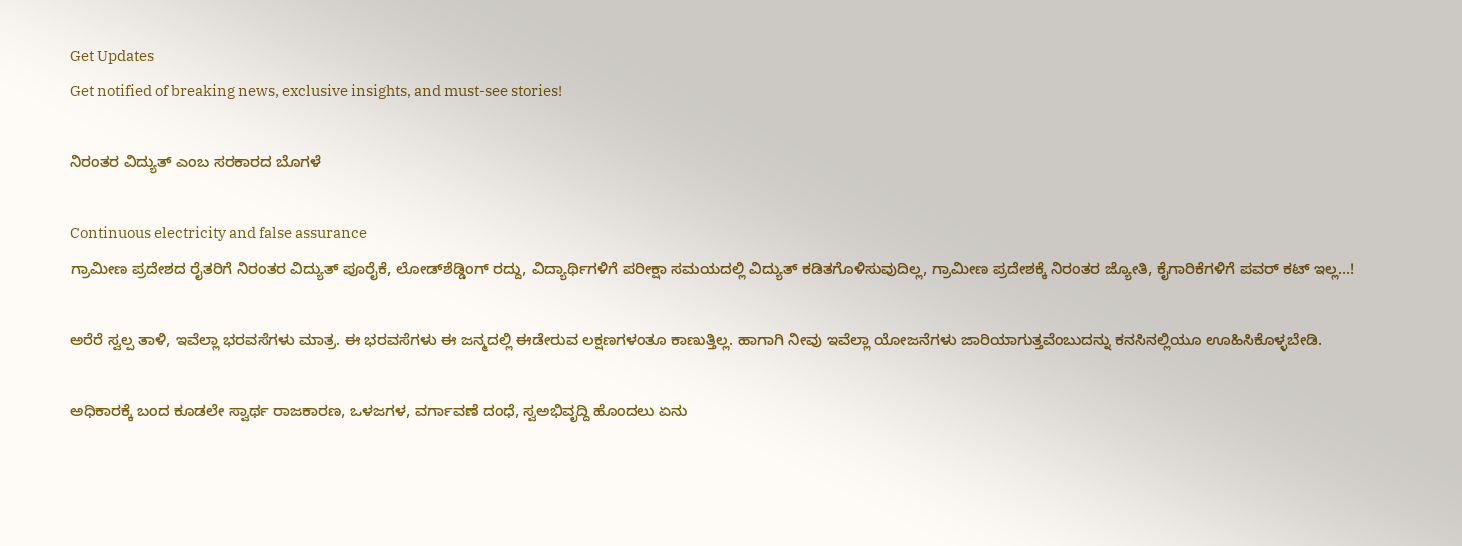Get Updates
Get notified of breaking news, exclusive insights, and must-see stories!

ನಿರಂತರ ವಿದ್ಯುತ್ ಎಂಬ ಸರಕಾರದ ಬೊಗಳೆ

Continuous electricity and false assurance
ಗ್ರಾಮೀಣ ಪ್ರದೇಶದ ರೈತರಿಗೆ ನಿರಂತರ ವಿದ್ಯುತ್ ಪೂರೈಕೆ, ಲೋಡ್‌ಶೆಡ್ಡಿಂಗ್ ರದ್ದು, ವಿದ್ಯಾರ್ಥಿಗಳಿಗೆ ಪರೀಕ್ಷಾ ಸಮಯದಲ್ಲಿ ವಿದ್ಯುತ್ ಕಡಿತಗೊಳಿಸುವುದಿಲ್ಲ, ಗ್ರಾಮೀಣ ಪ್ರದೇಶಕ್ಕೆ ನಿರಂತರ ಜ್ಯೋತಿ, ಕೈಗಾರಿಕೆಗಳಿಗೆ ಪವರ್ ಕಟ್ ಇಲ್ಲ...!

ಅರೆರೆ ಸ್ವಲ್ಪ ತಾಳಿ, ಇವೆಲ್ಲಾ ಭರವಸೆಗಳು ಮಾತ್ರ. ಈ ಭರವಸೆಗಳು ಈ ಜನ್ಮದಲ್ಲಿ ಈಡೇರುವ ಲಕ್ಷಣಗಳಂತೂ ಕಾಣುತ್ತಿಲ್ಲ. ಹಾಗಾಗಿ ನೀವು ಇವೆಲ್ಲಾ ಯೋಜನೆಗಳು ಜಾರಿಯಾಗುತ್ತವೆಂಬುದನ್ನು ಕನಸಿನಲ್ಲಿಯೂ ಊಹಿಸಿಕೊಳ್ಳಬೇಡಿ.

ಅಧಿಕಾರಕ್ಕೆ ಬಂದ ಕೂಡಲೇ ಸ್ವಾರ್ಥ ರಾಜಕಾರಣ, ಒಳಜಗಳ, ವರ್ಗಾವಣೆ ದಂಧೆ, ಸ್ವಅಭಿವೃದ್ದಿ ಹೊಂದಲು ಏನು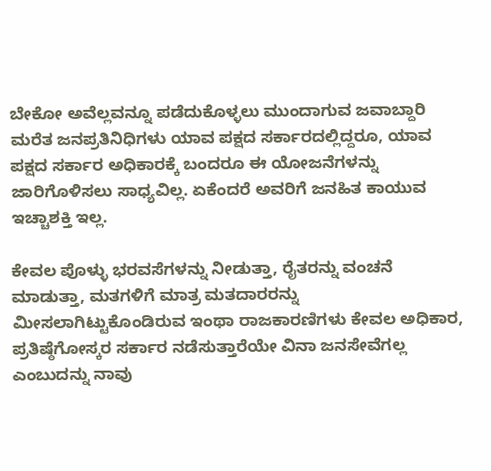ಬೇಕೋ ಅವೆಲ್ಲವನ್ನೂ ಪಡೆದುಕೊಳ್ಳಲು ಮುಂದಾಗುವ ಜವಾಬ್ದಾರಿ ಮರೆತ ಜನಪ್ರತಿನಿಧಿಗಳು ಯಾವ ಪಕ್ಷದ ಸರ್ಕಾರದಲ್ಲಿದ್ದರೂ, ಯಾವ ಪಕ್ಷದ ಸರ್ಕಾರ ಅಧಿಕಾರಕ್ಕೆ ಬಂದರೂ ಈ ಯೋಜನೆಗಳನ್ನು ಜಾರಿಗೊಳಿಸಲು ಸಾಧ್ಯವಿಲ್ಲ. ಏಕೆಂದರೆ ಅವರಿಗೆ ಜನಹಿತ ಕಾಯುವ ಇಚ್ಚಾಶಕ್ತಿ ಇಲ್ಲ.

ಕೇವಲ ಪೊಳ್ಳು ಭರವಸೆಗಳನ್ನು ನೀಡುತ್ತಾ, ರೈತರನ್ನು ವಂಚನೆ ಮಾಡುತ್ತಾ, ಮತಗಳಿಗೆ ಮಾತ್ರ ಮತದಾರರನ್ನು ಮೀಸಲಾಗಿಟ್ಟುಕೊಂಡಿರುವ ಇಂಥಾ ರಾಜಕಾರಣಿಗಳು ಕೇವಲ ಅಧಿಕಾರ, ಪ್ರತಿಷ್ಠೆಗೋಸ್ಕರ ಸರ್ಕಾರ ನಡೆಸುತ್ತಾರೆಯೇ ವಿನಾ ಜನಸೇವೆಗಲ್ಲ ಎಂಬುದನ್ನು ನಾವು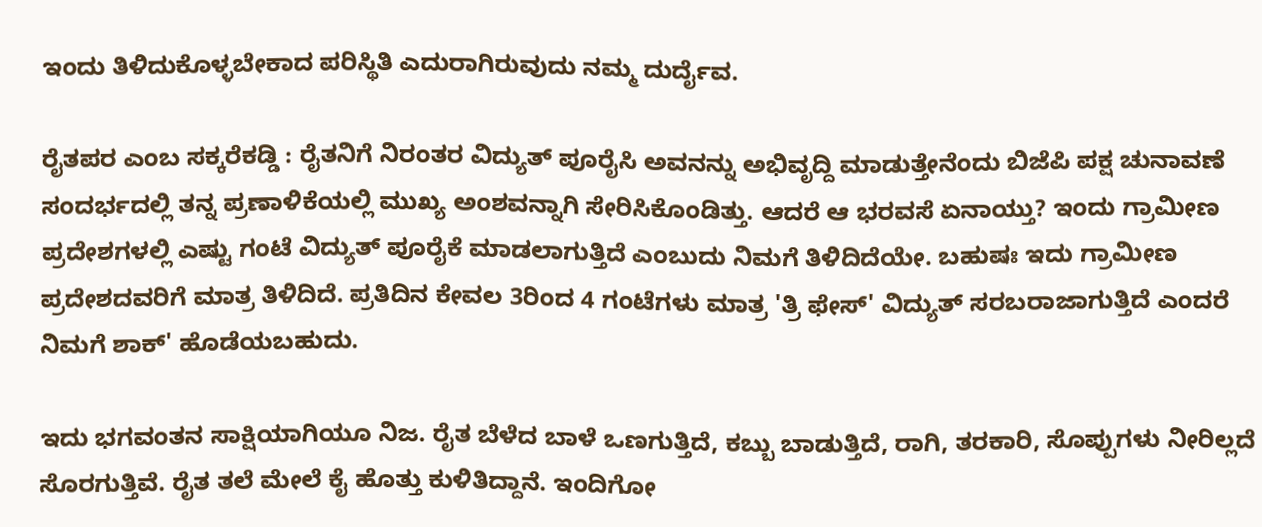ಇಂದು ತಿಳಿದುಕೊಳ್ಳಬೇಕಾದ ಪರಿಸ್ಥಿತಿ ಎದುರಾಗಿರುವುದು ನಮ್ಮ ದುರ್ದೈವ.

ರೈತಪರ ಎಂಬ ಸಕ್ಕರೆಕಡ್ಡಿ : ರೈತನಿಗೆ ನಿರಂತರ ವಿದ್ಯುತ್ ಪೂರೈಸಿ ಅವನನ್ನು ಅಭಿವೃದ್ದಿ ಮಾಡುತ್ತೇನೆಂದು ಬಿಜೆಪಿ ಪಕ್ಷ ಚುನಾವಣೆ ಸಂದರ್ಭದಲ್ಲಿ ತನ್ನ ಪ್ರಣಾಳಿಕೆಯಲ್ಲಿ ಮುಖ್ಯ ಅಂಶವನ್ನಾಗಿ ಸೇರಿಸಿಕೊಂಡಿತ್ತು. ಆದರೆ ಆ ಭರವಸೆ ಏನಾಯ್ತು? ಇಂದು ಗ್ರಾಮೀಣ ಪ್ರದೇಶಗಳಲ್ಲಿ ಎಷ್ಟು ಗಂಟೆ ವಿದ್ಯುತ್ ಪೂರೈಕೆ ಮಾಡಲಾಗುತ್ತಿದೆ ಎಂಬುದು ನಿಮಗೆ ತಿಳಿದಿದೆಯೇ. ಬಹುಷಃ ಇದು ಗ್ರಾಮೀಣ ಪ್ರದೇಶದವರಿಗೆ ಮಾತ್ರ ತಿಳಿದಿದೆ. ಪ್ರತಿದಿನ ಕೇವಲ 3ರಿಂದ 4 ಗಂಟೆಗಳು ಮಾತ್ರ 'ತ್ರಿ ಫೇಸ್' ವಿದ್ಯುತ್ ಸರಬರಾಜಾಗುತ್ತಿದೆ ಎಂದರೆ ನಿಮಗೆ ಶಾಕ್' ಹೊಡೆಯಬಹುದು.

ಇದು ಭಗವಂತನ ಸಾಕ್ಷಿಯಾಗಿಯೂ ನಿಜ. ರೈತ ಬೆಳೆದ ಬಾಳೆ ಒಣಗುತ್ತಿದೆ, ಕಬ್ಬು ಬಾಡುತ್ತಿದೆ, ರಾಗಿ, ತರಕಾರಿ, ಸೊಪ್ಪುಗಳು ನೀರಿಲ್ಲದೆ ಸೊರಗುತ್ತಿವೆ. ರೈತ ತಲೆ ಮೇಲೆ ಕೈ ಹೊತ್ತು ಕುಳಿತಿದ್ದಾನೆ. ಇಂದಿಗೋ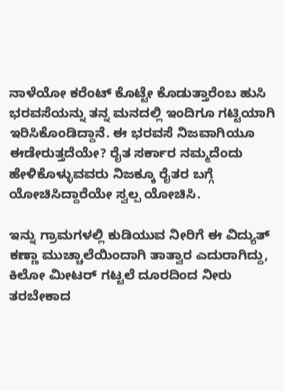ನಾಳೆಯೋ ಕರೆಂಟ್ ಕೊಟ್ಟೇ ಕೊಡುತ್ತಾರೆಂಬ ಹುಸಿ ಭರವಸೆಯನ್ನು ತನ್ನ ಮನದಲ್ಲಿ ಇಂದಿಗೂ ಗಟ್ಟಿಯಾಗಿ ಇರಿಸಿಕೊಂಡಿದ್ದಾನೆ. ಈ ಭರವಸೆ ನಿಜವಾಗಿಯೂ ಈಡೇರುತ್ತದೆಯೇ? ರೈತ ಸರ್ಕಾರ ನಮ್ಮದೆಂದು ಹೇಳಿಕೊಳ್ಳುವವರು ನಿಜಕ್ಕೂ ರೈತರ ಬಗ್ಗೆ ಯೋಚಿಸಿದ್ದಾರೆಯೇ ಸ್ವಲ್ಪ ಯೋಚಿಸಿ.

ಇನ್ನು ಗ್ರಾಮಗಳಲ್ಲಿ ಕುಡಿಯುವ ನೀರಿಗೆ ಈ ವಿದ್ಯುತ್ ಕಣ್ಣಾ ಮುಚ್ಚಾಲೆಯಿಂದಾಗಿ ತಾತ್ವಾರ ಎದುರಾಗಿದ್ದು, ಕಿಲೋ ಮೀಟರ್ ಗಟ್ಟಲೆ ದೂರದಿಂದ ನೀರು ತರಬೇಕಾದ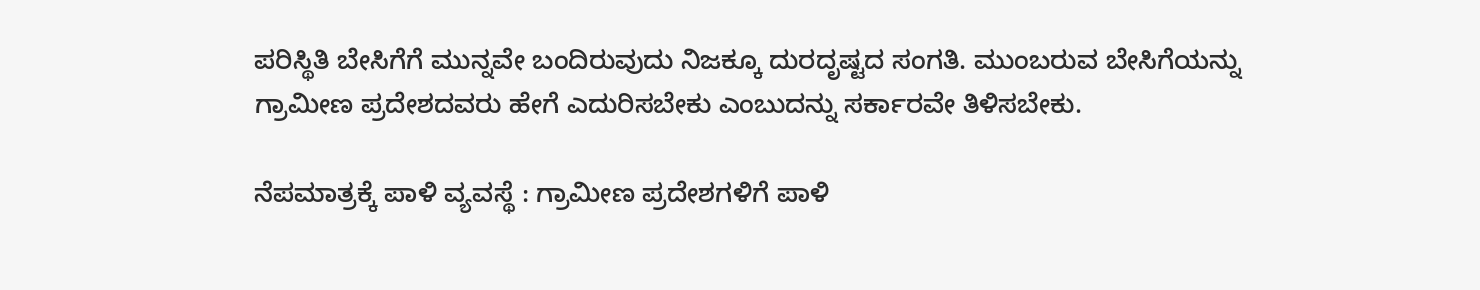ಪರಿಸ್ಥಿತಿ ಬೇಸಿಗೆಗೆ ಮುನ್ನವೇ ಬಂದಿರುವುದು ನಿಜಕ್ಕೂ ದುರದೃಷ್ಟದ ಸಂಗತಿ. ಮುಂಬರುವ ಬೇಸಿಗೆಯನ್ನು ಗ್ರಾಮೀಣ ಪ್ರದೇಶದವರು ಹೇಗೆ ಎದುರಿಸಬೇಕು ಎಂಬುದನ್ನು ಸರ್ಕಾರವೇ ತಿಳಿಸಬೇಕು.

ನೆಪಮಾತ್ರಕ್ಕೆ ಪಾಳಿ ವ್ಯವಸ್ಥೆ : ಗ್ರಾಮೀಣ ಪ್ರದೇಶಗಳಿಗೆ ಪಾಳಿ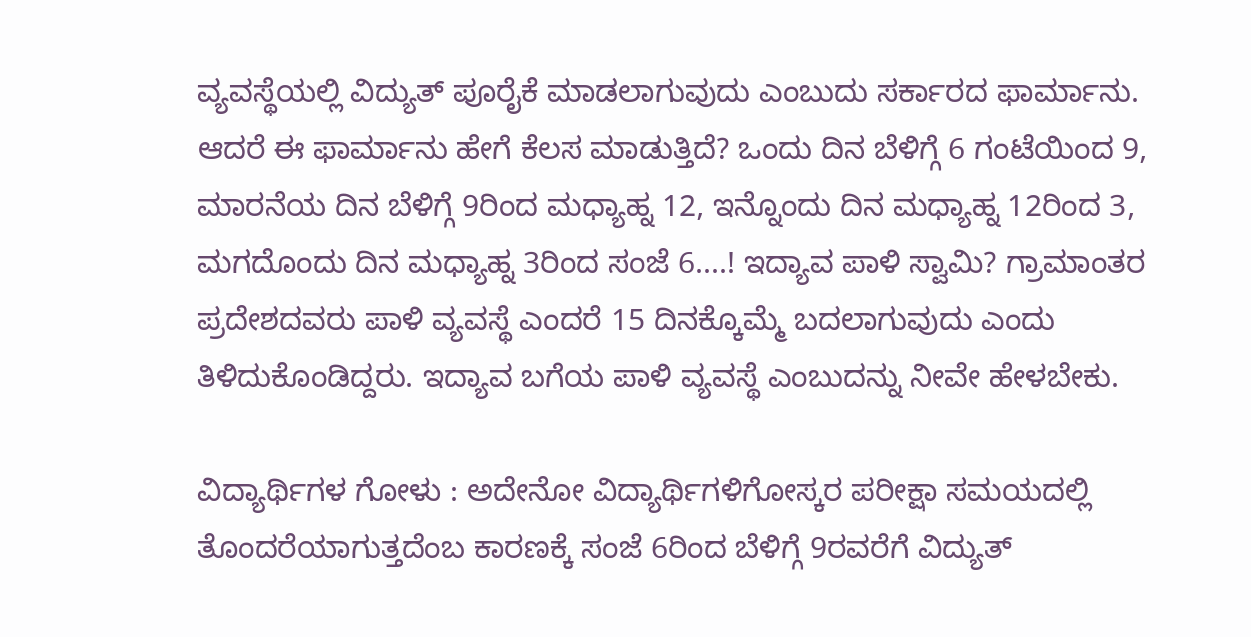ವ್ಯವಸ್ಥೆಯಲ್ಲಿ ವಿದ್ಯುತ್ ಪೂರೈಕೆ ಮಾಡಲಾಗುವುದು ಎಂಬುದು ಸರ್ಕಾರದ ಫಾರ್ಮಾನು. ಆದರೆ ಈ ಫಾರ್ಮಾನು ಹೇಗೆ ಕೆಲಸ ಮಾಡುತ್ತಿದೆ? ಒಂದು ದಿನ ಬೆಳಿಗ್ಗೆ 6 ಗಂಟೆಯಿಂದ 9, ಮಾರನೆಯ ದಿನ ಬೆಳಿಗ್ಗೆ 9ರಿಂದ ಮಧ್ಯಾಹ್ನ 12, ಇನ್ನೊಂದು ದಿನ ಮಧ್ಯಾಹ್ನ 12ರಿಂದ 3, ಮಗದೊಂದು ದಿನ ಮಧ್ಯಾಹ್ನ 3ರಿಂದ ಸಂಜೆ 6....! ಇದ್ಯಾವ ಪಾಳಿ ಸ್ವಾಮಿ? ಗ್ರಾಮಾಂತರ ಪ್ರದೇಶದವರು ಪಾಳಿ ವ್ಯವಸ್ಥೆ ಎಂದರೆ 15 ದಿನಕ್ಕೊಮ್ಮೆ ಬದಲಾಗುವುದು ಎಂದು ತಿಳಿದುಕೊಂಡಿದ್ದರು. ಇದ್ಯಾವ ಬಗೆಯ ಪಾಳಿ ವ್ಯವಸ್ಥೆ ಎಂಬುದನ್ನು ನೀವೇ ಹೇಳಬೇಕು.

ವಿದ್ಯಾರ್ಥಿಗಳ ಗೋಳು : ಅದೇನೋ ವಿದ್ಯಾರ್ಥಿಗಳಿಗೋಸ್ಕರ ಪರೀಕ್ಷಾ ಸಮಯದಲ್ಲಿ ತೊಂದರೆಯಾಗುತ್ತದೆಂಬ ಕಾರಣಕ್ಕೆ ಸಂಜೆ 6ರಿಂದ ಬೆಳಿಗ್ಗೆ 9ರವರೆಗೆ ವಿದ್ಯುತ್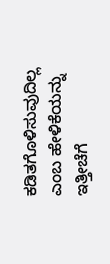ಕಡಿತಗೊಳಿಸುವುದಿಲ್ಲ ಎಂಬ ಹೇಳಿಕೆಯನ್ನು ಇತ್ತೀಚೆಗೆ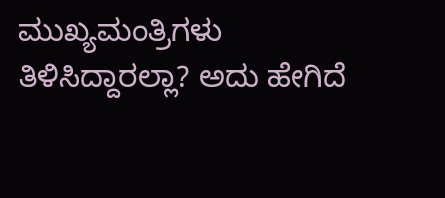ಮುಖ್ಯಮಂತ್ರಿಗಳು ತಿಳಿಸಿದ್ದಾರಲ್ಲಾ? ಅದು ಹೇಗಿದೆ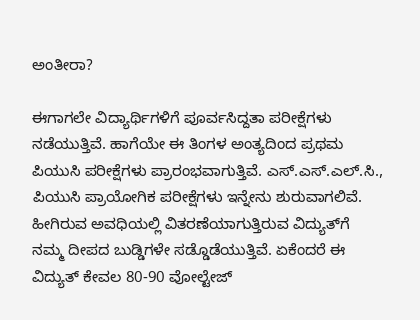ಅಂತೀರಾ?

ಈಗಾಗಲೇ ವಿದ್ಯಾರ್ಥಿಗಳಿಗೆ ಪೂರ್ವಸಿದ್ದತಾ ಪರೀಕ್ಷೆಗಳು ನಡೆಯುತ್ತಿವೆ. ಹಾಗೆಯೇ ಈ ತಿಂಗಳ ಅಂತ್ಯದಿಂದ ಪ್ರಥಮ ಪಿಯುಸಿ ಪರೀಕ್ಷೆಗಳು ಪ್ರಾರಂಭವಾಗುತ್ತಿವೆ. ಎಸ್.ಎಸ್.ಎಲ್.ಸಿ., ಪಿಯುಸಿ ಪ್ರಾಯೋಗಿಕ ಪರೀಕ್ಷೆಗಳು ಇನ್ನೇನು ಶುರುವಾಗಲಿವೆ. ಹೀಗಿರುವ ಅವಧಿಯಲ್ಲಿ ವಿತರಣೆಯಾಗುತ್ತಿರುವ ವಿದ್ಯುತ್‌ಗೆ ನಮ್ಮ ದೀಪದ ಬುಡ್ಡಿಗಳೇ ಸಡ್ಡೊಡೆಯುತ್ತಿವೆ. ಏಕೆಂದರೆ ಈ ವಿದ್ಯುತ್ ಕೇವಲ 80-90 ವೋಲ್ಟೇಜ್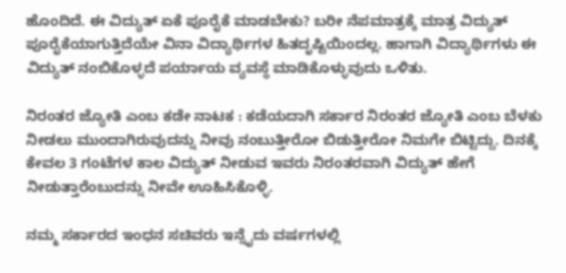ಹೊಂದಿದೆ. ಈ ವಿದ್ಯುತ್ ಏಕೆ ಪೂರೈಕೆ ಮಾಡಬೇಕು? ಬರೀ ನೆಪಮಾತ್ರಕ್ಕೆ ಮಾತ್ರ ವಿದ್ಯುತ್ ಪೂರೈಕೆಯಾಗುತ್ತಿದೆಯೇ ವಿನಾ ವಿದ್ಯಾರ್ಥಿಗಳ ಹಿತದೃಷ್ಟಿಯಿಂದಲ್ಲ. ಹಾಗಾಗಿ ವಿದ್ಯಾರ್ಥಿಗಳು ಈ ವಿದ್ಯುತ್ ನಂಬಿಕೊಳ್ಳದೆ ಪರ್ಯಾಯ ವ್ಯವಸ್ಥೆ ಮಾಡಿಕೊಳ್ಳುವುದು ಒಳಿತು.

ನಿರಂತರ ಜ್ಯೋತಿ ಎಂಬ ಕಡೇ ನಾಟಕ : ಕಡೆಯದಾಗಿ ಸರ್ಕಾರ ನಿರಂತರ ಜ್ಯೋತಿ ಎಂಬ ಬೆಳಕು ನೀಡಲು ಮುಂದಾಗಿರುವುದನ್ನು ನೀವು ನಂಬುತ್ತೀರೋ ಬಿಡುತ್ತೀರೋ ನಿಮಗೇ ಬಿಟ್ಟಿದ್ದು. ದಿನಕ್ಕೆ ಕೇವಲ 3 ಗಂಟೆಗಳ ಕಾಲ ವಿದ್ಯುತ್ ನೀಡುವ ಇವರು ನಿರಂತರವಾಗಿ ವಿದ್ಯುತ್ ಹೇಗೆ ನೀಡುತ್ತಾರೆಂಬುದನ್ನು ನೀವೇ ಊಹಿಸಿಕೊಳ್ಳಿ.

ನಮ್ಮ ಸರ್ಕಾರದ ಇಂಧನ ಸಚಿವರು ಇನ್ನೈದು ವರ್ಷಗಳಲ್ಲಿ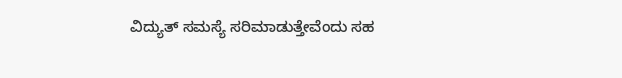ವಿದ್ಯುತ್ ಸಮಸ್ಯೆ ಸರಿಮಾಡುತ್ತೇವೆಂದು ಸಹ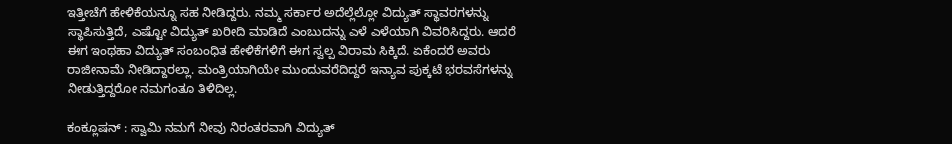ಇತ್ತೀಚೆಗೆ ಹೇಳಿಕೆಯನ್ನೂ ಸಹ ನೀಡಿದ್ದರು. ನಮ್ಮ ಸರ್ಕಾರ ಅದೆಲ್ಲೆಲ್ಲೋ ವಿದ್ಯುತ್ ಸ್ಥಾವರಗಳನ್ನು ಸ್ಥಾಪಿಸುತ್ತಿದೆ, ಎಷ್ಟೋ ವಿದ್ಯುತ್ ಖರೀದಿ ಮಾಡಿದೆ ಎಂಬುದನ್ನು ಎಳೆ ಎಳೆಯಾಗಿ ವಿವರಿಸಿದ್ದರು. ಆದರೆ ಈಗ ಇಂಥಹಾ ವಿದ್ಯುತ್ ಸಂಬಂಧಿತ ಹೇಳಿಕೆಗಳಿಗೆ ಈಗ ಸ್ವಲ್ಪ ವಿರಾಮ ಸಿಕ್ಕಿದೆ. ಏಕೆಂದರೆ ಅವರು ರಾಜೀನಾಮೆ ನೀಡಿದ್ದಾರಲ್ಲಾ. ಮಂತ್ರಿಯಾಗಿಯೇ ಮುಂದುವರೆದಿದ್ದರೆ ಇನ್ಯಾವ ಪುಕ್ಕಟೆ ಭರವಸೆಗಳನ್ನು ನೀಡುತ್ತಿದ್ದರೋ ನಮಗಂತೂ ತಿಳಿದಿಲ್ಲ.

ಕಂಕ್ಲೂಷನ್ : ಸ್ವಾಮಿ ನಮಗೆ ನೀವು ನಿರಂತರವಾಗಿ ವಿದ್ಯುತ್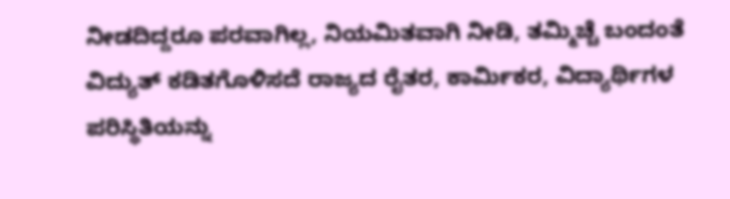ನೀಡದಿದ್ದರೂ ಪರವಾಗಿಲ್ಲ, ನಿಯಮಿತವಾಗಿ ನೀಡಿ, ತಮ್ಮಿಚ್ಚೆ ಬಂದಂತೆ ವಿದ್ಯುತ್ ಕಡಿತಗೊಳಿಸದೆ ರಾಜ್ಯದ ರೈತರ, ಕಾರ್ಮಿಕರ, ವಿದ್ಯಾರ್ಥಿಗಳ ಪರಿಸ್ಥಿತಿಯನ್ನು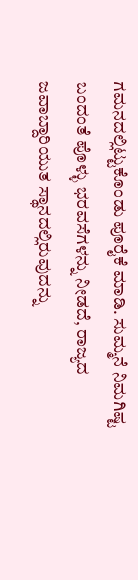ಗಮನದಲ್ಲಿಟ್ಟುಕೊಂಡು ಪೂರೈಕೆ ಮಾಡಿ. ಸುಮ್ಮನೆ ನಿಮಗಿಷ್ಟ ಬಂದಂತೆ ಪೊಳ್ಳು ಭರವಸೆಗಳನ್ನು ನೀಡದೆ, ರಾಜ್ಯದ ಜವಾಬ್ದಾರಿಯುತ ಸ್ಥಾನದಲ್ಲಿರುವುದನ್ನು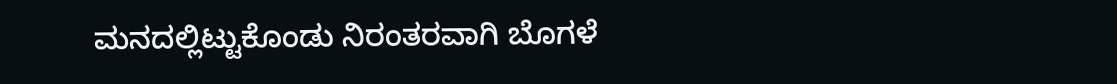ಮನದಲ್ಲಿಟ್ಟುಕೊಂಡು ನಿರಂತರವಾಗಿ ಬೊಗಳೆ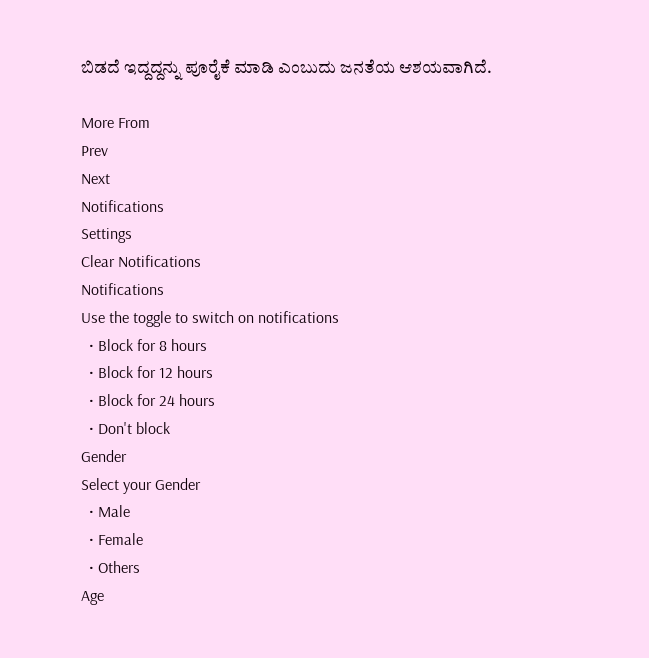ಬಿಡದೆ ಇದ್ದದ್ದನ್ನು ಪೂರೈಕೆ ಮಾಡಿ ಎಂಬುದು ಜನತೆಯ ಆಶಯವಾಗಿದೆ.

More From
Prev
Next
Notifications
Settings
Clear Notifications
Notifications
Use the toggle to switch on notifications
  • Block for 8 hours
  • Block for 12 hours
  • Block for 24 hours
  • Don't block
Gender
Select your Gender
  • Male
  • Female
  • Others
Age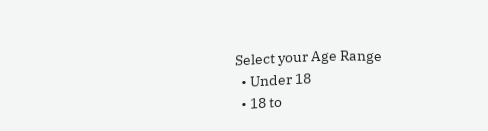Select your Age Range
  • Under 18
  • 18 to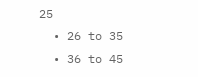25
  • 26 to 35
  • 36 to 45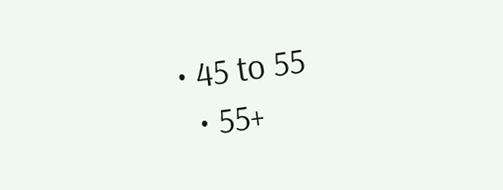• 45 to 55
  • 55+